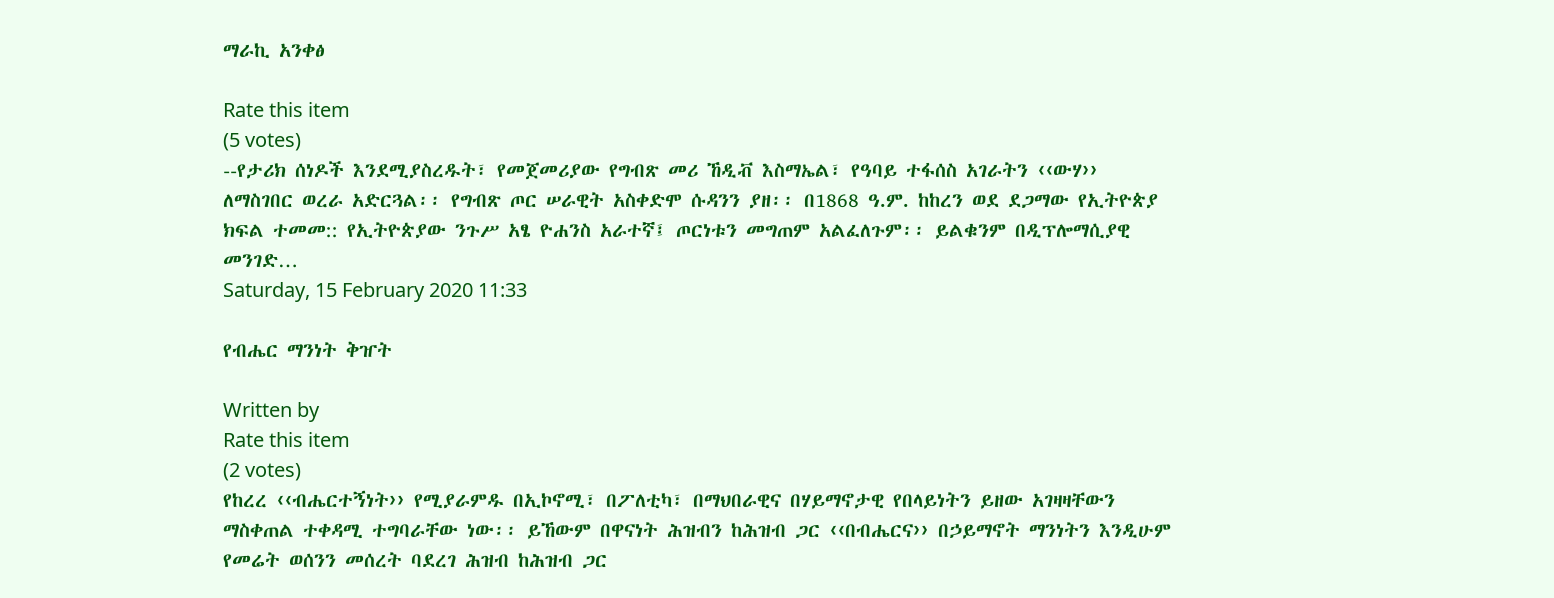ማራኪ አንቀፅ

Rate this item
(5 votes)
--የታሪክ ሰነዶች እንደሚያስረዱት፣ የመጀመሪያው የግብጽ መሪ ኸዲቭ እስማኤል፣ የዓባይ ተፋሰስ አገራትን ‹‹ውሃ›› ለማስገበር ወረራ አድርጓል፡፡ የግብጽ ጦር ሠራዊት አስቀድሞ ሱዳንን ያዘ፡፡ በ1868 ዓ.ም. ከከረን ወደ ደጋማው የኢትዮጵያ ክፍል ተመመ:: የኢትዮጵያው ንጉሥ አፄ ዮሐንስ አራተኛ፤ ጦርነቱን መግጠም አልፈለጉም፡፡ ይልቁንም በዲፕሎማሲያዊ መንገድ…
Saturday, 15 February 2020 11:33

የብሔር ማንነት ቅዠት

Written by
Rate this item
(2 votes)
የከረረ ‹‹ብሔርተኝነት›› የሚያራምዱ በኢኮኖሚ፣ በፖለቲካ፣ በማህበራዊና በሃይማኖታዊ የበላይነትን ይዘው አገዛዛቸውን ማስቀጠል ተቀዳሚ ተግባራቸው ነው፡፡ ይኸውም በዋናነት ሕዝብን ከሕዝብ ጋር ‹‹በብሔርና›› በኃይማኖት ማንነትን እንዲሁም የመሬት ወሰንን መሰረት ባደረገ ሕዝብ ከሕዝብ ጋር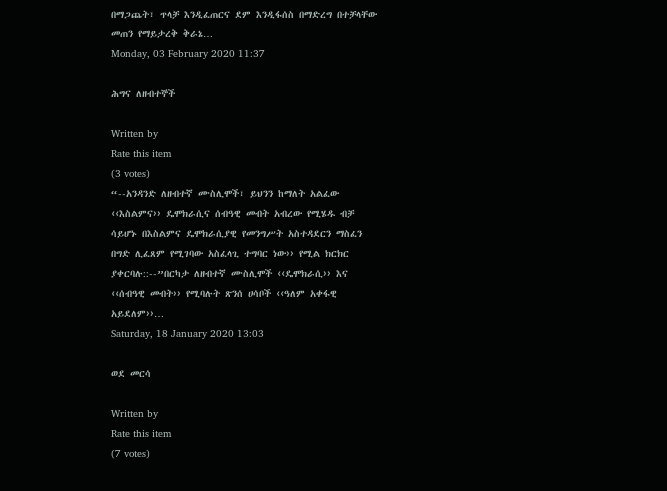በማጋጨት፣ ጥላቻ እንዲፈጠርና ደም እንዲፋሰስ በማድረግ በተቻላቸው መጠን የማይታረቅ ቅራኔ…
Monday, 03 February 2020 11:37

ሕግና ለዘብተኞች

Written by
Rate this item
(3 votes)
“--አንዳንድ ለዘብተኛ ሙስሊሞች፣ ይህንን ከማለት አልፈው ‹‹እስልምና›› ዴሞክራሲና ሰብዓዊ መብት አብረው የሚሄዱ ብቻ ሳይሆኑ በእስልምና ዴሞክራሲያዊ የመንግሥት አስተዳደርን ማስፈን በግድ ሊፈጸም የሚገባው አስፈላጊ ተግባር ነው›› የሚል ክርክር ያቀርባሉ::--”በርካታ ለዘብተኛ ሙስሊሞች ‹‹ዴሞክራሲ›› እና ‹‹ሰብዓዊ መብት›› የሚባሉት ጽንሰ ሀሳቦች ‹‹ዓለም አቀፋዊ አይደለም››…
Saturday, 18 January 2020 13:03

ወደ መርሳ

Written by
Rate this item
(7 votes)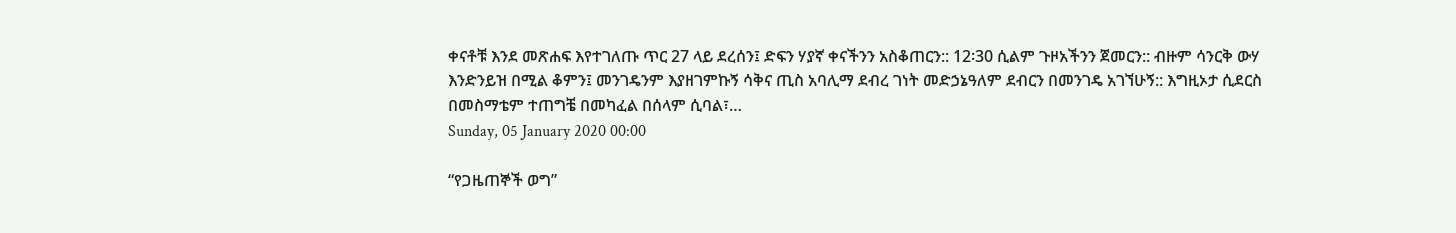ቀናቶቹ እንደ መጽሐፍ እየተገለጡ ጥር 27 ላይ ደረሰን፤ ድፍን ሃያኛ ቀናችንን አስቆጠርን:: 12፡30 ሲልም ጉዞአችንን ጀመርን:: ብዙም ሳንርቅ ውሃ እንድንይዝ በሚል ቆምን፤ መንገዴንም እያዘገምኩኝ ሳቅና ጢስ አባሊማ ደብረ ገነት መድኃኔዓለም ደብርን በመንገዴ አገኘሁኝ:: እግዚኦታ ሲደርስ በመስማቴም ተጠግቼ በመካፈል በሰላም ሲባል፣…
Sunday, 05 January 2020 00:00

“የጋዜጠኞች ወግ”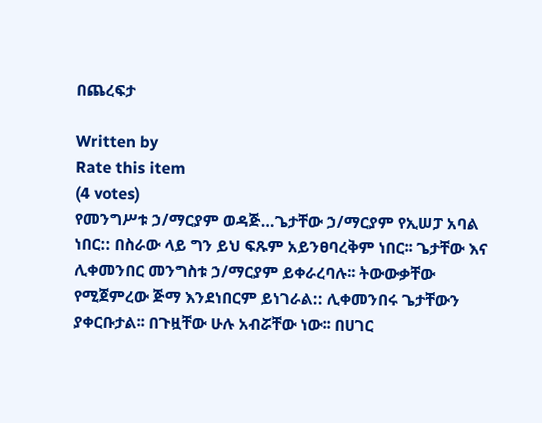በጨረፍታ

Written by
Rate this item
(4 votes)
የመንግሥቱ ኃ/ማርያም ወዳጅ…ጌታቸው ኃ/ማርያም የኢሠፓ አባል ነበር:: በስራው ላይ ግን ይህ ፍጹም አይንፀባረቅም ነበር፡፡ ጌታቸው እና ሊቀመንበር መንግስቱ ኃ/ማርያም ይቀራረባሉ፡፡ ትውውቃቸው የሚጀምረው ጅማ እንደነበርም ይነገራል:: ሊቀመንበሩ ጌታቸውን ያቀርቡታል፡፡ በጉዟቸው ሁሉ አብሯቸው ነው፡፡ በሀገር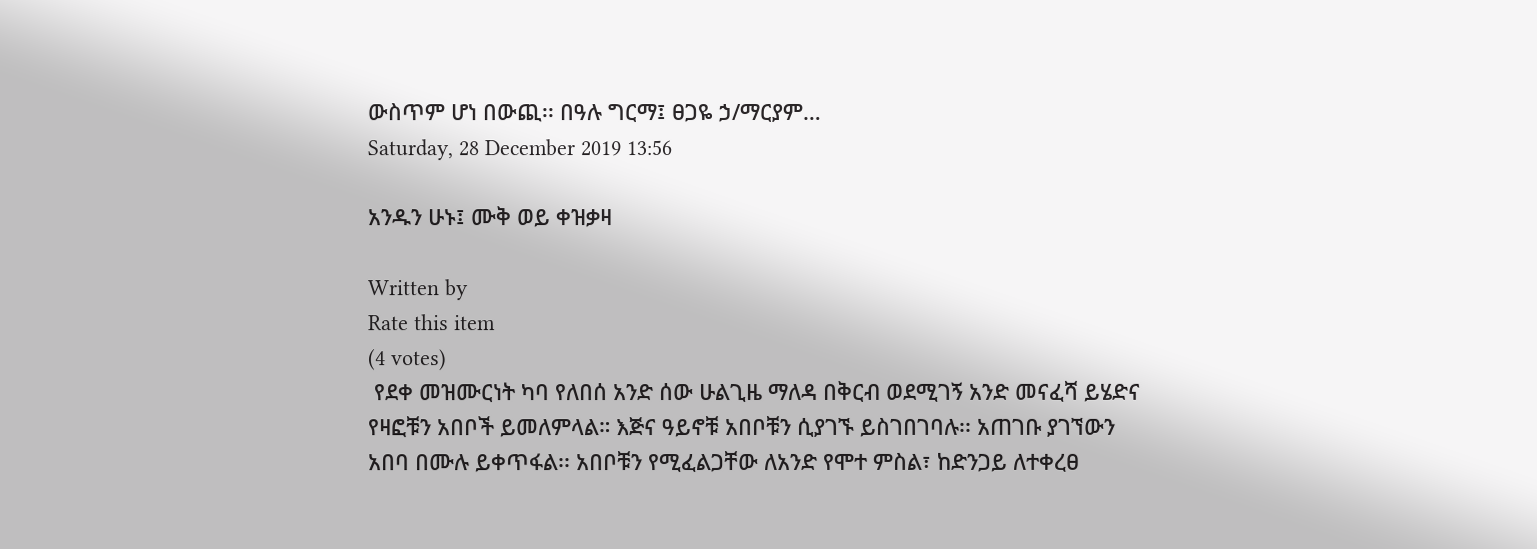ውስጥም ሆነ በውጪ፡፡ በዓሉ ግርማ፤ ፀጋዬ ኃ/ማርያም…
Saturday, 28 December 2019 13:56

አንዱን ሁኑ፤ ሙቅ ወይ ቀዝቃዛ

Written by
Rate this item
(4 votes)
 የደቀ መዝሙርነት ካባ የለበሰ አንድ ሰው ሁልጊዜ ማለዳ በቅርብ ወደሚገኝ አንድ መናፈሻ ይሄድና የዛፎቹን አበቦች ይመለምላል። እጅና ዓይኖቹ አበቦቹን ሲያገኙ ይስገበገባሉ፡፡ አጠገቡ ያገኘውን አበባ በሙሉ ይቀጥፋል፡፡ አበቦቹን የሚፈልጋቸው ለአንድ የሞተ ምስል፣ ከድንጋይ ለተቀረፀ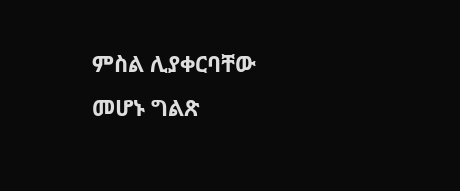ምስል ሊያቀርባቸው መሆኑ ግልጽ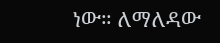ነው። ለማለዳው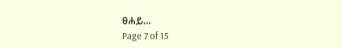ፀሐይ…
Page 7 of 15